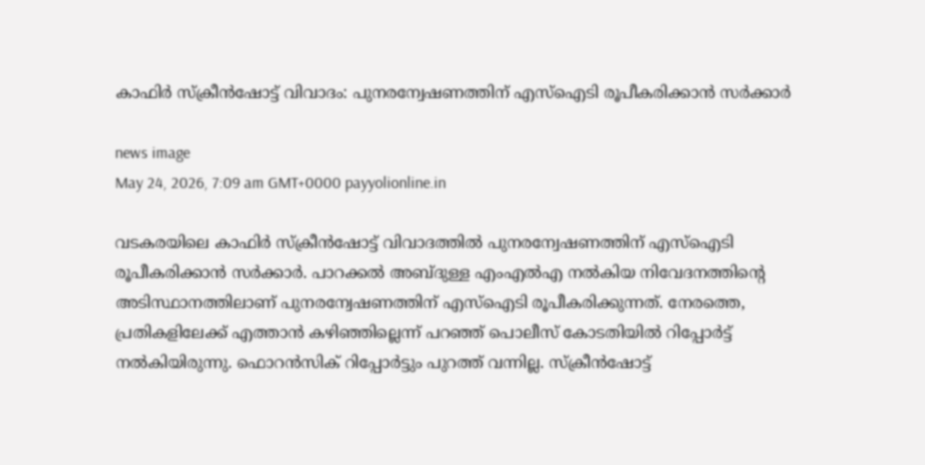കാഫിർ സ്ക്രീൻഷോട്ട് വിവാദം: പുനരന്വേഷണത്തിന് എസ്ഐടി രൂപീകരിക്കാൻ സർക്കാർ

news image
May 24, 2026, 7:09 am GMT+0000 payyolionline.in

വടകരയിലെ കാഫിർ സ്ക്രീൻഷോട്ട് വിവാദത്തിൽ പുനരന്വേഷണത്തിന് എസ്ഐടി രൂപീകരിക്കാൻ സർക്കാർ. പാറക്കൽ അബ്ദുള്ള എംഎൽഎ നൽകിയ നിവേദനത്തിന്റെ അടിസ്ഥാനത്തിലാണ് പുനരന്വേഷണത്തിന് എസ്ഐടി രൂപീകരിക്കുന്നത്. നേരത്തെ, പ്രതികളിലേക്ക് എത്താൻ കഴിഞ്ഞില്ലെന്ന് പറഞ്ഞ് പൊലീസ് കോടതിയിൽ റിപ്പോർട്ട് നൽകിയിരുന്നു. ഫൊറൻസിക് റിപ്പോർട്ടും പുറത്ത് വന്നില്ല. സ്ക്രീൻഷോട്ട്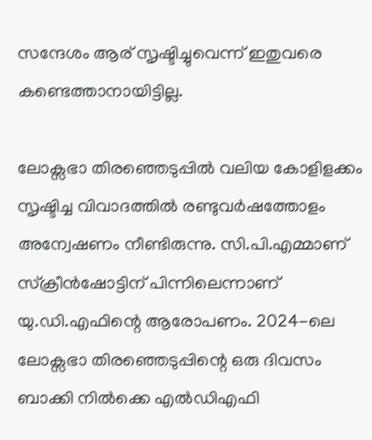സന്ദേശം ആര് സൃഷ്ടിച്ചുവെന്ന് ഇതുവരെ കണ്ടെത്താനായിട്ടില്ല.

ലോക്സഭാ തിരഞ്ഞെടുപ്പിൽ വലിയ കോളിളക്കം സൃഷ്ടിച്ച വിവാദത്തിൽ രണ്ടുവർഷത്തോളം അന്വേഷണം നീണ്ടിരുന്നു. സി.പി.എമ്മാണ് സ്‌ക്രീൻഷോട്ടിന് പിന്നിലെന്നാണ് യു.ഡി.എഫിന്റെ ആരോപണം. 2024-ലെ ലോക്സഭാ തിരഞ്ഞെടുപ്പിന്റെ ഒരു ദിവസം ബാക്കി നിൽക്കെ എൽഡിഎഫി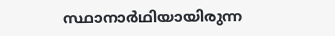സ്ഥാനാർഥിയായിരുന്ന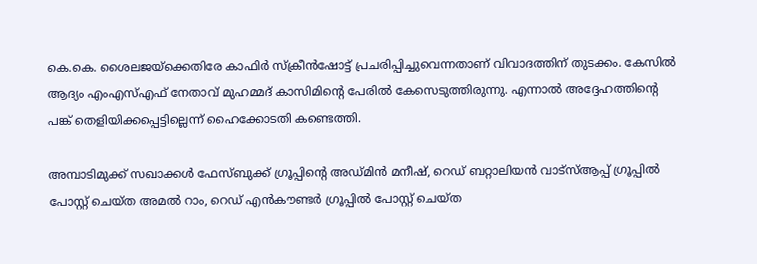കെ.കെ. ശൈലജയ്‌ക്കെതിരേ കാഫിർ സ്‌ക്രീൻഷോട്ട് പ്രചരിപ്പിച്ചുവെന്നതാണ് വിവാദത്തിന് തുടക്കം. കേസിൽ ആദ്യം എംഎസ്എഫ് നേതാവ് മുഹമ്മദ് കാസിമിന്റെ പേരിൽ കേസെടുത്തിരുന്നു. എന്നാൽ അദ്ദേഹത്തിന്റെ പങ്ക് തെളിയിക്കപ്പെട്ടില്ലെന്ന് ഹൈക്കോടതി കണ്ടെത്തി.

അമ്പാടിമുക്ക് സഖാക്കൾ ഫേസ്ബുക്ക് ഗ്രൂപ്പിന്റെ അഡ്മിൻ മനീഷ്, റെഡ് ബറ്റാലിയൻ വാട്സ്ആപ്പ്‌ ഗ്രൂപ്പിൽ പോസ്റ്റ് ചെയ്ത അമൽ റാം, റെഡ് എൻകൗണ്ടർ ഗ്രൂപ്പിൽ പോസ്റ്റ് ചെയ്ത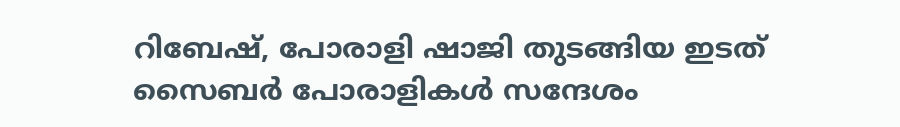റിബേഷ്, പോരാളി ഷാജി തുടങ്ങിയ ഇടത് സൈബർ പോരാളികൾ സന്ദേശം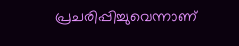പ്രചരിപ്പിച്ചുവെന്നാണ്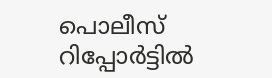പൊലീസ് റിപ്പോർട്ടിൽ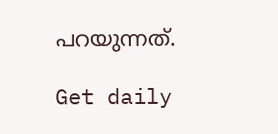പറയുന്നത്.

Get daily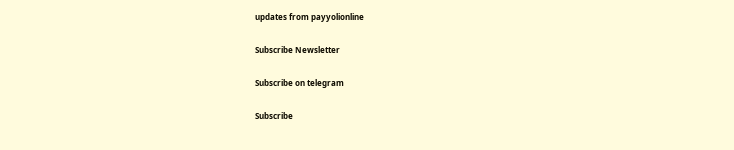updates from payyolionline

Subscribe Newsletter

Subscribe on telegram

Subscribe